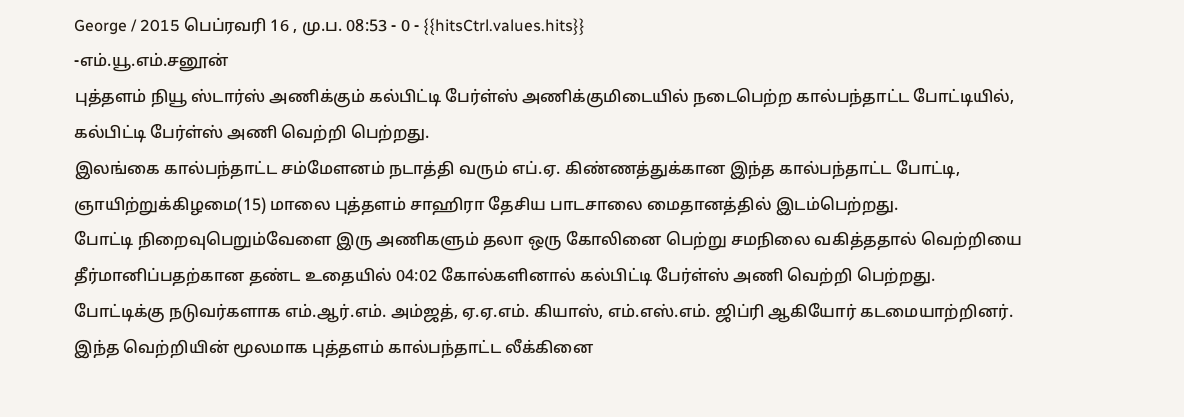George / 2015 பெப்ரவரி 16 , மு.ப. 08:53 - 0 - {{hitsCtrl.values.hits}}
-எம்.யூ.எம்.சனூன்
புத்தளம் நியூ ஸ்டார்ஸ் அணிக்கும் கல்பிட்டி பேர்ள்ஸ் அணிக்குமிடையில் நடைபெற்ற கால்பந்தாட்ட போட்டியில், கல்பிட்டி பேர்ள்ஸ் அணி வெற்றி பெற்றது.
இலங்கை கால்பந்தாட்ட சம்மேளனம் நடாத்தி வரும் எப்.ஏ. கிண்ணத்துக்கான இந்த கால்பந்தாட்ட போட்டி, ஞாயிற்றுக்கிழமை(15) மாலை புத்தளம் சாஹிரா தேசிய பாடசாலை மைதானத்தில் இடம்பெற்றது.
போட்டி நிறைவுபெறும்வேளை இரு அணிகளும் தலா ஒரு கோலினை பெற்று சமநிலை வகித்ததால் வெற்றியை தீர்மானிப்பதற்கான தண்ட உதையில் 04:02 கோல்களினால் கல்பிட்டி பேர்ள்ஸ் அணி வெற்றி பெற்றது.
போட்டிக்கு நடுவர்களாக எம்.ஆர்.எம். அம்ஜத், ஏ.ஏ.எம். கியாஸ், எம்.எஸ்.எம். ஜிப்ரி ஆகியோர் கடமையாற்றினர்.
இந்த வெற்றியின் மூலமாக புத்தளம் கால்பந்தாட்ட லீக்கினை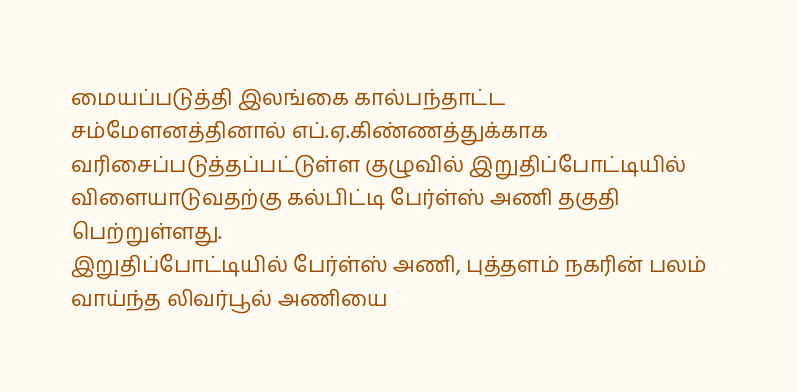மையப்படுத்தி இலங்கை கால்பந்தாட்ட சம்மேளனத்தினால் எப்.ஏ.கிண்ணத்துக்காக வரிசைப்படுத்தப்பட்டுள்ள குழுவில் இறுதிப்போட்டியில் விளையாடுவதற்கு கல்பிட்டி பேர்ள்ஸ் அணி தகுதி பெற்றுள்ளது.
இறுதிப்போட்டியில் பேர்ள்ஸ் அணி, புத்தளம் நகரின் பலம் வாய்ந்த லிவர்பூல் அணியை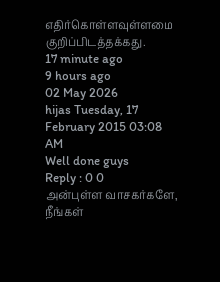எதிர்கொள்ளவுள்ளமை குறிப்பிடத்தக்கது.
17 minute ago
9 hours ago
02 May 2026
hijas Tuesday, 17 February 2015 03:08 AM
Well done guys
Reply : 0 0
அன்புள்ள வாசகர்களே,
நீங்கள்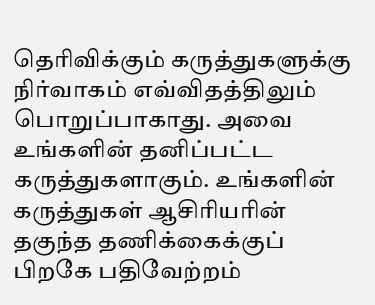தெரிவிக்கும் கருத்துகளுக்கு நிர்வாகம் எவ்விதத்திலும் பொறுப்பாகாது. அவை உங்களின் தனிப்பட்ட கருத்துகளாகும். உங்களின் கருத்துகள் ஆசிரியரின் தகுந்த தணிக்கைக்குப் பிறகே பதிவேற்றம்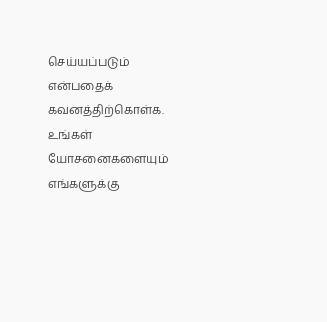செய்யப்படும் என்பதைக் கவனத்திற்கொள்க. உங்கள் யோசனைகளையும் எங்களுக்கு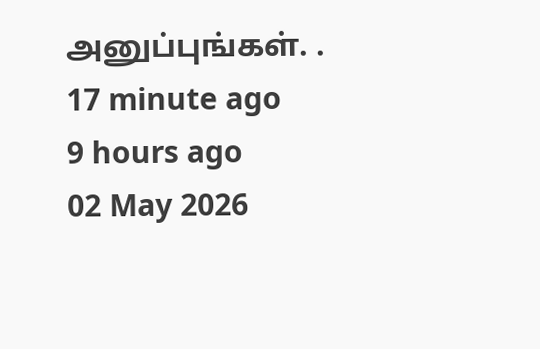அனுப்புங்கள். .
17 minute ago
9 hours ago
02 May 2026